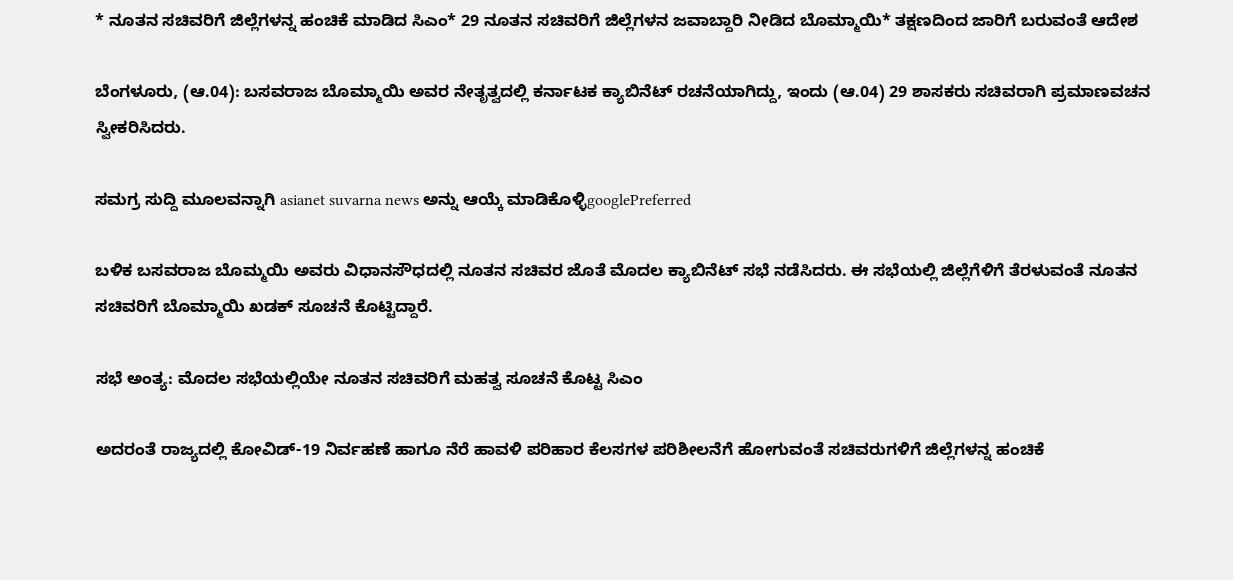* ನೂತನ ಸಚಿವರಿಗೆ ಜಿಲ್ಲೆಗಳನ್ನ ಹಂಚಿಕೆ ಮಾಡಿದ ಸಿಎಂ* 29 ನೂತನ ಸಚಿವರಿಗೆ ಜಿಲ್ಲೆಗಳನ ಜವಾಬ್ದಾರಿ ನೀಡಿದ ಬೊಮ್ಮಾಯಿ* ತಕ್ಷಣದಿಂದ ಜಾರಿಗೆ ಬರುವಂತೆ ಆದೇಶ

ಬೆಂಗಳೂರು, (ಆ.04): ಬಸವರಾಜ ಬೊಮ್ಮಾಯಿ ಅವರ ನೇತೃತ್ವದಲ್ಲಿ ಕರ್ನಾಟಕ ಕ್ಯಾಬಿನೆಟ್ ರಚನೆಯಾಗಿದ್ದು, ಇಂದು (ಆ.04) 29 ಶಾಸಕರು ಸಚಿವರಾಗಿ ಪ್ರಮಾಣವಚನ ಸ್ವೀಕರಿಸಿದರು.

ಸಮಗ್ರ ಸುದ್ದಿ ಮೂಲವನ್ನಾಗಿ asianet suvarna news ಅನ್ನು ಆಯ್ಕೆ ಮಾಡಿಕೊಳ್ಳಿgooglePreferred

ಬಳಿಕ ಬಸವರಾಜ ಬೊಮ್ಮಯಿ ಅವರು ವಿಧಾನಸೌಧದಲ್ಲಿ ನೂತನ ಸಚಿವರ ಜೊತೆ ಮೊದಲ ಕ್ಯಾಬಿನೆಟ್ ಸಭೆ ನಡೆಸಿದರು. ಈ ಸಭೆಯಲ್ಲಿ ಜಿಲ್ಲೆಗೆಳಿಗೆ ತೆರಳುವಂತೆ ನೂತನ ಸಚಿವರಿಗೆ ಬೊಮ್ಮಾಯಿ ಖಡಕ್ ಸೂಚನೆ ಕೊಟ್ಟಿದ್ದಾರೆ.

ಸಭೆ ಅಂತ್ಯ: ಮೊದಲ ಸಭೆಯಲ್ಲಿಯೇ ನೂತನ ಸಚಿವರಿಗೆ ಮಹತ್ವ ಸೂಚನೆ ಕೊಟ್ಟ ಸಿಎಂ

ಅದರಂತೆ ರಾಜ್ಯದಲ್ಲಿ ಕೋವಿಡ್-19 ನಿರ್ವಹಣೆ ಹಾಗೂ ನೆರೆ ಹಾವಳಿ ಪರಿಹಾರ ಕೆಲಸಗಳ ಪರಿಶೀಲನೆಗೆ ಹೋಗುವಂತೆ ಸಚಿವರುಗಳಿಗೆ ಜಿಲ್ಲೆಗಳನ್ನ ಹಂಚಿಕೆ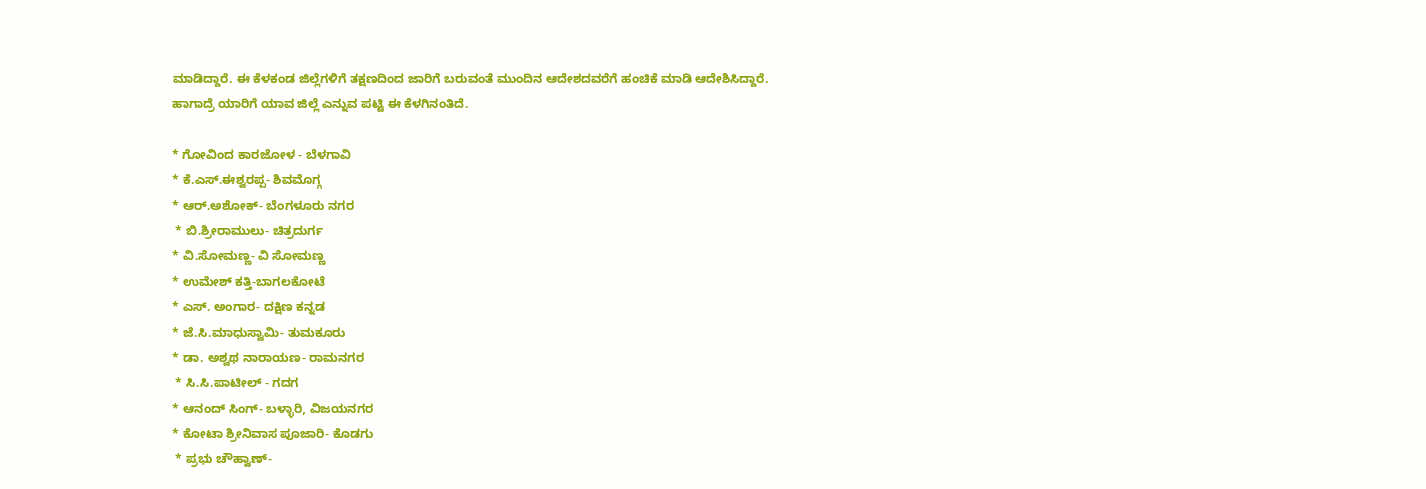ಮಾಡಿದ್ದಾರೆ. ಈ ಕೆಳಕಂಡ ಜಿಲ್ಲೆಗಳಿಗೆ ತಕ್ಷಣದಿಂದ ಜಾರಿಗೆ ಬರುವಂತೆ ಮುಂದಿನ ಆದೇಶದವರೆಗೆ ಹಂಚಿಕೆ ಮಾಡಿ ಆದೇಶಿಸಿದ್ದಾರೆ.
ಹಾಗಾದ್ರೆ ಯಾರಿಗೆ ಯಾವ ಜಿಲ್ಲೆ ಎನ್ನುವ ಪಟ್ಟಿ ಈ ಕೆಳಗಿನಂತಿದೆ.

* ಗೋವಿಂದ ಕಾರಜೋಳ - ಬೆಳಗಾವಿ
* ಕೆ.ಎಸ್.ಈಶ್ವರಪ್ಪ- ಶಿವಮೊಗ್ಗ
* ಆರ್.ಅಶೋಕ್- ಬೆಂಗಳೂರು ನಗರ
 * ಬಿ.ಶ್ರೀರಾಮುಲು- ಚಿತ್ರದುರ್ಗ
* ವಿ.ಸೋಮಣ್ಣ- ವಿ ಸೋಮಣ್ಣ
* ಉಮೇಶ್ ಕತ್ತಿ-ಬಾಗಲಕೋಟೆ
* ಎಸ್. ಅಂಗಾರ- ದಕ್ಷಿಣ ಕನ್ನಡ
* ಜೆ.ಸಿ.ಮಾಧುಸ್ವಾಮಿ- ತುಮಕೂರು
* ಡಾ. ಅಶ್ವಥ ನಾರಾಯಣ- ರಾಮನಗರ
 * ಸಿ.ಸಿ.ಪಾಟೀಲ್ - ಗದಗ
* ಆನಂದ್ ಸಿಂಗ್- ಬಳ್ಳಾರಿ, ವಿಜಯನಗರ
* ಕೋಟಾ ಶ್ರೀನಿವಾಸ ಪೂಜಾರಿ- ಕೊಡಗು
 * ಪ್ರಭು ಚೌಹ್ವಾಣ್-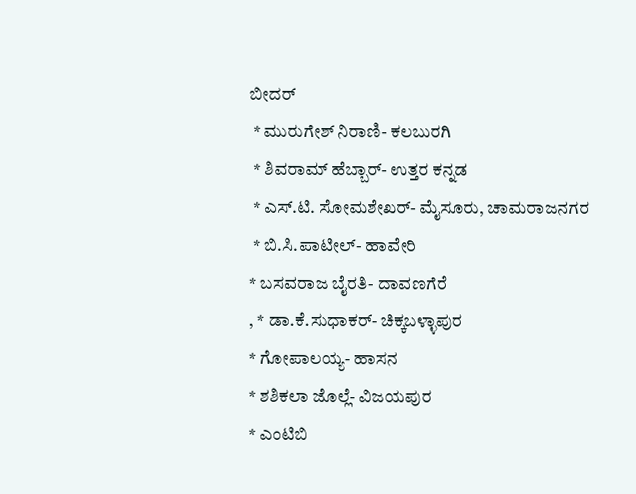ಬೀದರ್
 * ಮುರುಗೇಶ್ ನಿರಾಣಿ- ಕಲಬುರಗಿ
 * ಶಿವರಾಮ್ ಹೆಬ್ಬಾರ್- ಉತ್ತರ ಕನ್ನಡ
 * ಎಸ್.ಟಿ. ಸೋಮಶೇಖರ್- ಮೈಸೂರು, ಚಾಮರಾಜನಗರ
 * ಬಿ.ಸಿ.ಪಾಟೀಲ್- ಹಾವೇರಿ
* ಬಸವರಾಜ ಬೈರತಿ- ದಾವಣಗೆರೆ
, * ಡಾ.ಕೆ.ಸುಧಾಕರ್- ಚಿಕ್ಕಬಳ್ಳಾಪುರ
* ಗೋಪಾಲಯ್ಯ- ಹಾಸನ
* ಶಶಿಕಲಾ ಜೊಲ್ಲೆ- ವಿಜಯಪುರ
* ಎಂಟಿಬಿ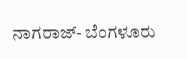ನಾಗರಾಜ್- ಬೆಂಗಳೂರು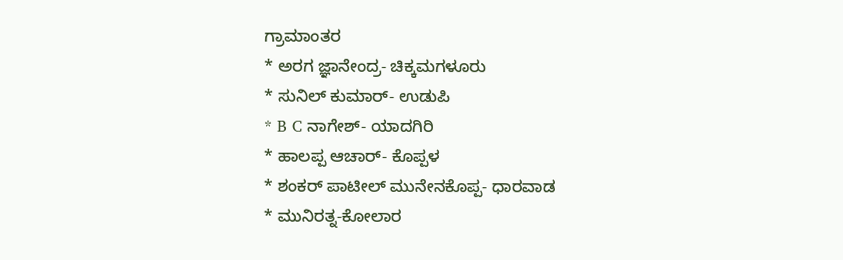ಗ್ರಾಮಾಂತರ
* ಅರಗ ಜ್ಞಾನೇಂದ್ರ- ಚಿಕ್ಕಮಗಳೂರು
* ಸುನಿಲ್ ಕುಮಾರ್- ಉಡುಪಿ
* B C ನಾಗೇಶ್- ಯಾದಗಿರಿ
* ಹಾಲಪ್ಪ ಆಚಾರ್- ಕೊಪ್ಪಳ
* ಶಂಕರ್ ಪಾಟೀಲ್ ಮುನೇನಕೊಪ್ಪ- ಧಾರವಾಡ
* ಮುನಿರತ್ನ-ಕೋಲಾರ